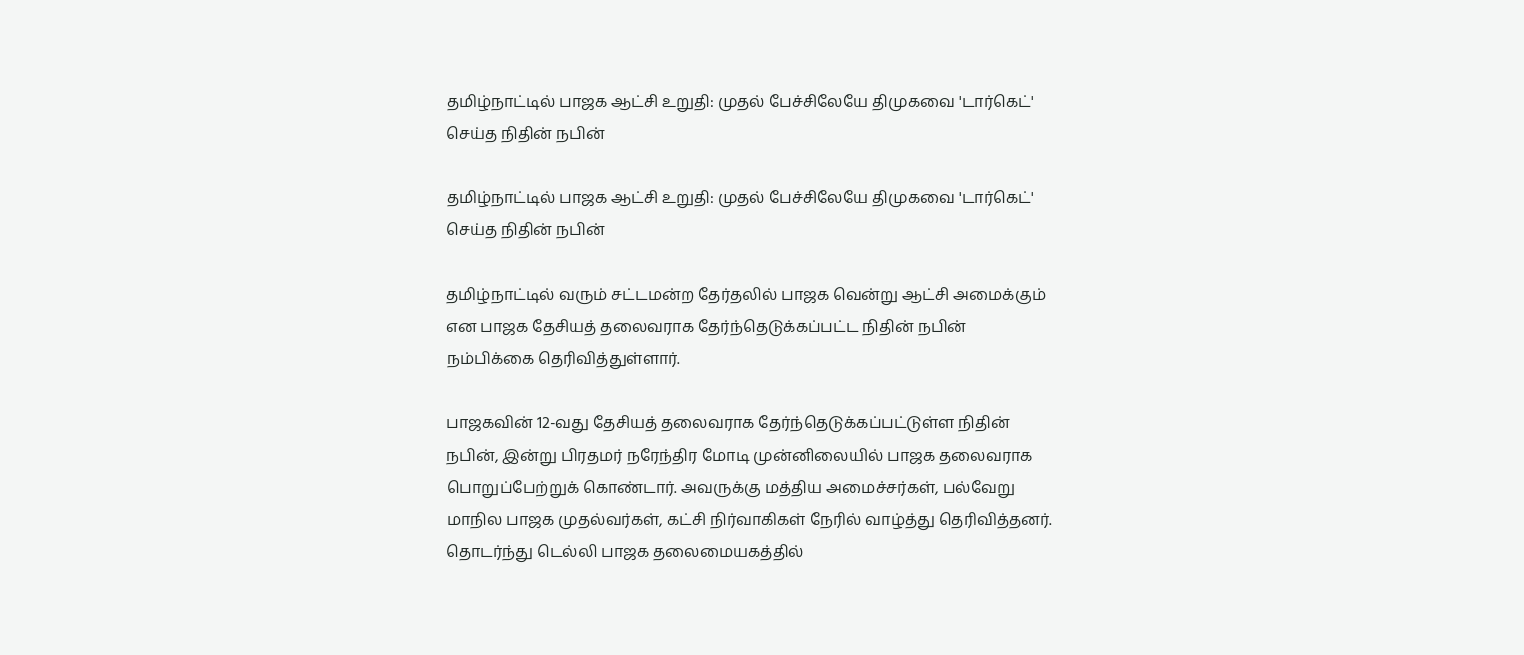தமிழ்நாட்டில் பாஜக ஆட்சி உறுதி: முதல் பேச்சிலேயே திமுகவை 'டார்கெட்' செய்த நிதின் நபின்

தமிழ்நாட்டில் பாஜக ஆட்சி உறுதி: முதல் பேச்சிலேயே திமுகவை 'டார்கெட்' செய்த நிதின் நபின்

தமிழ்நாட்டில் வரும் சட்டமன்ற தேர்தலில் பாஜக வென்று ஆட்சி அமைக்கும் என பாஜக தேசியத் தலைவராக தேர்ந்தெடுக்கப்பட்ட நிதின் நபின் நம்பிக்கை தெரிவித்துள்ளார்.

பாஜகவின் 12-வது தேசியத் தலைவராக தேர்ந்தெடுக்கப்பட்டுள்ள நிதின் நபின், இன்று பிரதமர் நரேந்திர மோடி முன்னிலையில் பாஜக தலைவராக பொறுப்பேற்றுக் கொண்டார். அவருக்கு மத்திய அமைச்சர்கள், பல்வேறு மாநில பாஜக முதல்வர்கள், கட்சி நிர்வாகிகள் நேரில் வாழ்த்து தெரிவித்தனர். தொடர்ந்து டெல்லி பாஜக தலைமையகத்தில்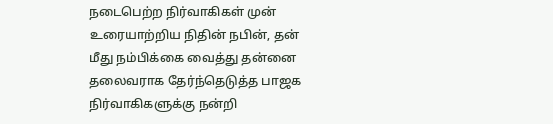நடைபெற்ற நிர்வாகிகள் முன் உரையாற்றிய நிதின் நபின், தன் மீது நம்பிக்கை வைத்து தன்னை தலைவராக தேர்ந்தெடுத்த பாஜக நிர்வாகிகளுக்கு நன்றி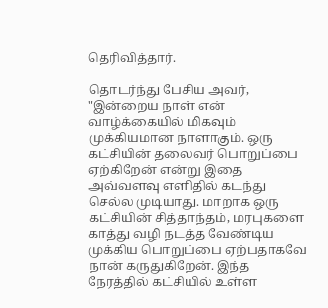தெரிவித்தார்.

தொடர்ந்து பேசிய அவர், "இன்றைய நாள் என் வாழ்க்கையில் மிகவும் முக்கியமான நாளாகும். ஒரு கட்சியின் தலைவர் பொறுப்பை ஏற்கிறேன் என்று இதை அவ்வளவு எளிதில் கடந்து செல்ல முடியாது. மாறாக ஒரு கட்சியின் சித்தாந்தம், மரபுகளை காத்து வழி நடத்த வேண்டிய முக்கிய பொறுப்பை ஏற்பதாகவே நான் கருதுகிறேன். இந்த நேரத்தில் கட்சியில் உள்ள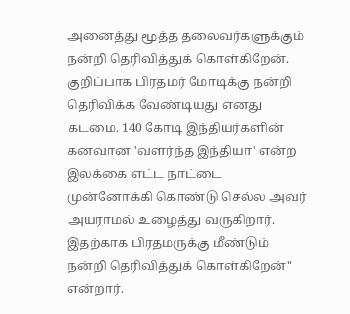அனைத்து மூத்த தலைவர்களுக்கும் நன்றி தெரிவித்துக் கொள்கிறேன். குறிப்பாக பிரதமர் மோடிக்கு நன்றி தெரிவிக்க வேண்டியது எனது கடமை. 140 கோடி இந்தியர்களின் கனவான 'வளர்ந்த இந்தியா' என்ற இலக்கை எட்ட நாட்டை முன்னோக்கி கொண்டு செல்ல அவர் அயராமல் உழைத்து வருகிறார். இதற்காக பிரதமருக்கு மீண்டும் நன்றி தெரிவித்துக் கொள்கிறேன்" என்றார்.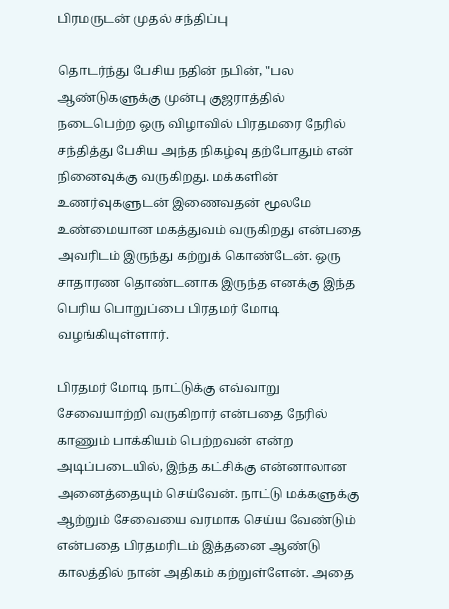பிரமருடன் முதல் சந்திப்பு

தொடர்ந்து பேசிய நதின் நபின், "பல ஆண்டுகளுக்கு முன்பு குஜராத்தில் நடைபெற்ற ஒரு விழாவில் பிரதமரை நேரில் சந்தித்து பேசிய அந்த நிகழ்வு தற்போதும் என் நினைவுக்கு வருகிறது. மக்களின் உணர்வுகளுடன் இணைவதன் மூலமே உண்மையான மகத்துவம் வருகிறது என்பதை அவரிடம் இருந்து கற்றுக் கொண்டேன். ஒரு சாதாரண தொண்டனாக இருந்த எனக்கு இந்த பெரிய பொறுப்பை பிரதமர் மோடி வழங்கியுள்ளார்.

பிரதமர் மோடி நாட்டுக்கு எவ்வாறு சேவையாற்றி வருகிறார் என்பதை நேரில் காணும் பாக்கியம் பெற்றவன் என்ற அடிப்படையில், இந்த கட்சிக்கு என்னாலான அனைத்தையும் செய்வேன். நாட்டு மக்களுக்கு ஆற்றும் சேவையை வரமாக செய்ய வேண்டும் என்பதை பிரதமரிடம் இத்தனை ஆண்டு காலத்தில் நான் அதிகம் கற்றுள்ளேன். அதை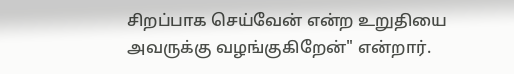சிறப்பாக செய்வேன் என்ற உறுதியை அவருக்கு வழங்குகிறேன்" என்றார்.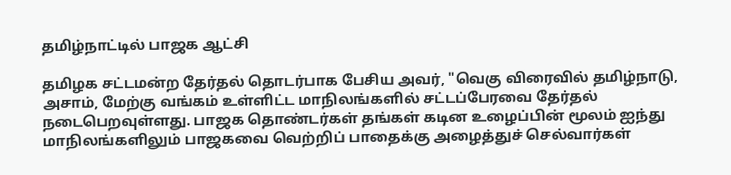தமிழ்நாட்டில் பாஜக ஆட்சி

தமிழக சட்டமன்ற தேர்தல் தொடர்பாக பேசிய அவர், "வெகு விரைவில் தமிழ்நாடு, அசாம், மேற்கு வங்கம் உள்ளிட்ட மாநிலங்களில் சட்டப்பேரவை தேர்தல் நடைபெறவுள்ளது. பாஜக தொண்டர்கள் தங்கள் கடின உழைப்பின் மூலம் ஐந்து மாநிலங்களிலும் பாஜகவை வெற்றிப் பாதைக்கு அழைத்துச் செல்வார்கள்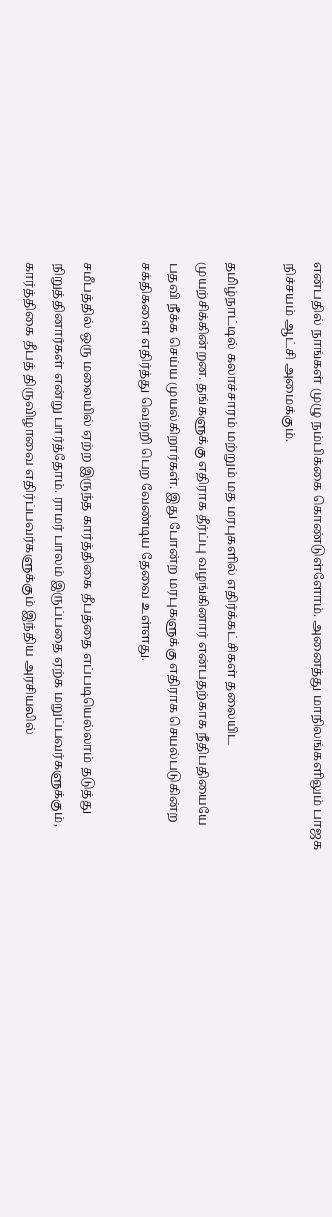என்பதில் நாங்கள் முழு நம்பிக்கை கொண்டுள்ளோம். அனைத்து மாநிலங்களிலும் பாஜக நிச்சயம் ஆட்சி அமைக்கும்.

தமிழ்நாட்டில் கலாச்சாரம் மற்றும் மத மரபுகளில் எதிர்க்கட்சிகள் தலையிட முயற்சிக்கின்றன. தங்களுக்கு எதிராக தீர்ப்பு வழங்கினார் என்பதற்காக நீதிபதியையே பதவி நீக்க செய்ய முயல்கிறார்கள். இது போன்ற மரபுகளுக்கு எதிராக செயல்படுகின்ற சக்திகளை எதிர்த்து வெற்றி பெற வேண்டிய தேவை உள்ளது.

சமீபத்தில் ஒரு மலையில் ஏற்ற இருந்த கார்த்திகை தீபத்தை எப்படியெல்லாம் தடுத்து நிறுத்தினார்கள் என்று பார்த்தோம். ராமர் பாலம் இருப்பதை ஏற்க மறுப்பவர்களுக்கும், கார்த்திகை தீபத் திருவிழாவை எதிர்ப்பவர்களுக்கும் இந்திய அரசியலில்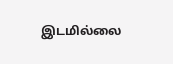இடமில்லை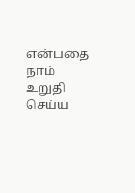என்பதை நாம் உறுதி செய்ய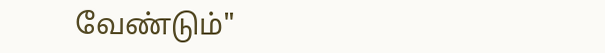வேண்டும்"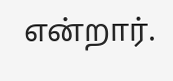என்றார்.